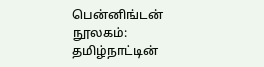பென்னிங்டன் நூலகம்: தமிழ்நாட்டின்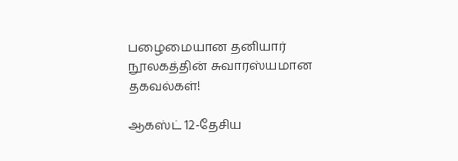பழைமையான தனியார் நூலகத்தின் சுவாரஸ்யமான தகவல்கள்!

ஆகஸ்ட் 12-தேசிய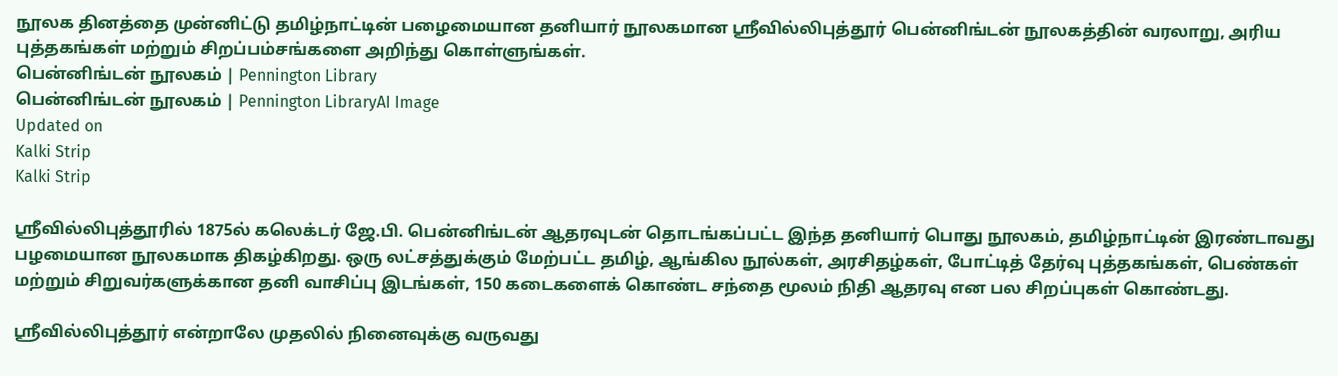நூலக தினத்தை முன்னிட்டு தமிழ்நாட்டின் பழைமையான தனியார் நூலகமான ஸ்ரீவில்லிபுத்தூர் பென்னிங்டன் நூலகத்தின் வரலாறு, அரிய புத்தகங்கள் மற்றும் சிறப்பம்சங்களை அறிந்து கொள்ளுங்கள்.
பென்னிங்டன் நூலகம் | Pennington Library
பென்னிங்டன் நூலகம் | Pennington LibraryAI Image
Updated on
Kalki Strip
Kalki Strip

ஸ்ரீவில்லிபுத்தூரில் 1875ல் கலெக்டர் ஜே.பி. பென்னிங்டன் ஆதரவுடன் தொடங்கப்பட்ட இந்த தனியார் பொது நூலகம், தமிழ்நாட்டின் இரண்டாவது பழமையான நூலகமாக திகழ்கிறது. ஒரு லட்சத்துக்கும் மேற்பட்ட தமிழ், ஆங்கில நூல்கள், அரசிதழ்கள், போட்டித் தேர்வு புத்தகங்கள், பெண்கள் மற்றும் சிறுவர்களுக்கான தனி வாசிப்பு இடங்கள், 150 கடைகளைக் கொண்ட சந்தை மூலம் நிதி ஆதரவு என பல சிறப்புகள் கொண்டது.

ஸ்ரீவில்லிபுத்தூர் என்றாலே முதலில் நினைவுக்கு வருவது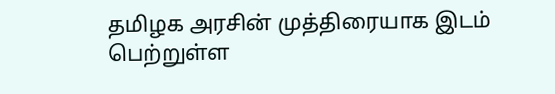தமிழக அரசின் முத்திரையாக இடம் பெற்றுள்ள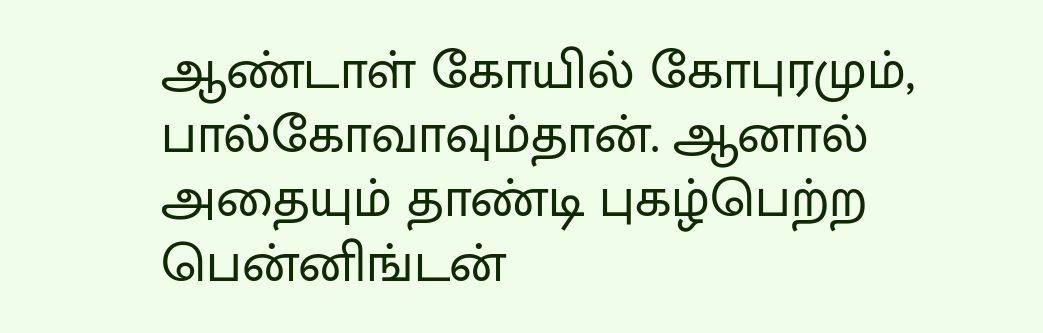ஆண்டாள் கோயில் கோபுரமும், பால்கோவாவும்தான். ஆனால் அதையும் தாண்டி புகழ்பெற்ற பென்னிங்டன்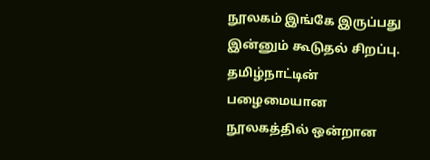நூலகம் இங்கே இருப்பது இன்னும் கூடுதல் சிறப்பு. தமிழ்நாட்டின் பழைமையான நூலகத்தில் ஒன்றான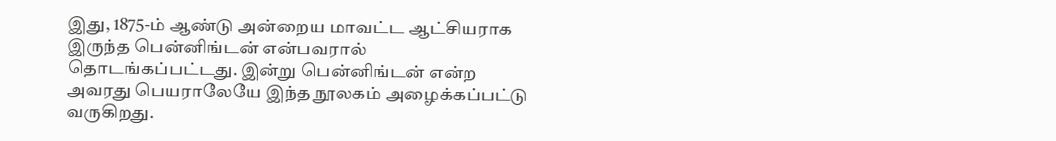இது, 1875-ம் ஆண்டு அன்றைய மாவட்ட ஆட்சியராக இருந்த பென்னிங்டன் என்பவரால் தொடங்கப்பட்டது. இன்று பென்னிங்டன் என்ற அவரது பெயராலேயே இந்த நூலகம் அழைக்கப்பட்டு வருகிறது.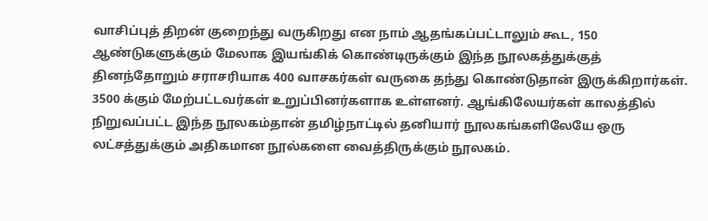வாசிப்புத் திறன் குறைந்து வருகிறது என நாம் ஆதங்கப்பட்டாலும் கூட, 150 ஆண்டுகளுக்கும் மேலாக இயங்கிக் கொண்டிருக்கும் இந்த நூலகத்துக்குத் தினந்தோறும் சராசரியாக 400 வாசகர்கள் வருகை தந்து கொண்டுதான் இருக்கிறார்கள். 3500 க்கும் மேற்பட்டவர்கள் உறுப்பினர்களாக உள்ளனர். ஆங்கிலேயர்கள் காலத்தில் நிறுவப்பட்ட இந்த நூலகம்தான் தமிழ்நாட்டில் தனியார் நூலகங்களிலேயே ஒரு லட்சத்துக்கும் அதிகமான நூல்களை வைத்திருக்கும் நூலகம்.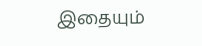இதையும்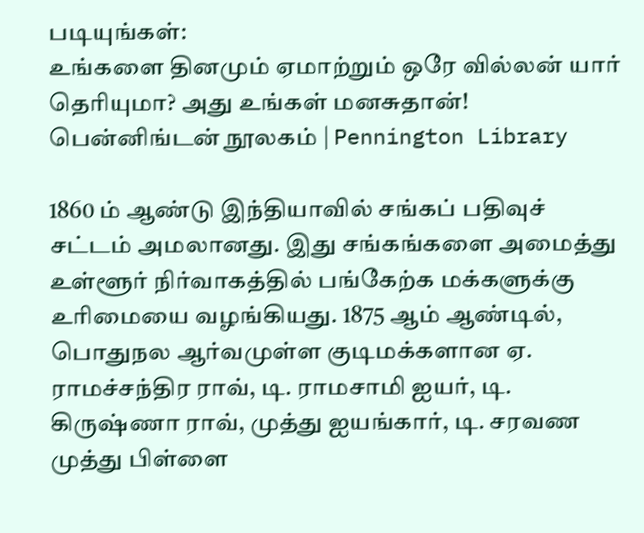படியுங்கள்:
உங்களை தினமும் ஏமாற்றும் ஒரே வில்லன் யார் தெரியுமா? அது உங்கள் மனசுதான்!
பென்னிங்டன் நூலகம் | Pennington Library

1860 ம் ஆண்டு இந்தியாவில் சங்கப் பதிவுச் சட்டம் அமலானது. இது சங்கங்களை அமைத்து உள்ளூர் நிர்வாகத்தில் பங்கேற்க மக்களுக்கு உரிமையை வழங்கியது. 1875 ஆம் ஆண்டில், பொதுநல ஆர்வமுள்ள குடிமக்களான ஏ. ராமச்சந்திர ராவ், டி. ராமசாமி ஐயர், டி. கிருஷ்ணா ராவ், முத்து ஐயங்கார், டி. சரவண முத்து பிள்ளை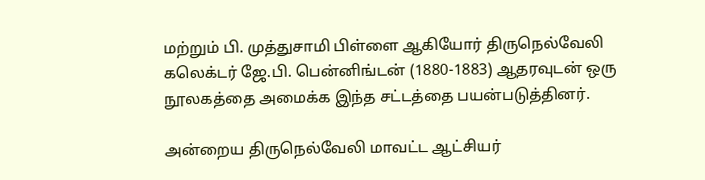மற்றும் பி. முத்துசாமி பிள்ளை ஆகியோர் திருநெல்வேலி கலெக்டர் ஜே.பி. பென்னிங்டன் (1880-1883) ஆதரவுடன் ஒரு நூலகத்தை அமைக்க இந்த சட்டத்தை பயன்படுத்தினர்.

அன்றைய திருநெல்வேலி மாவட்ட ஆட்சியர்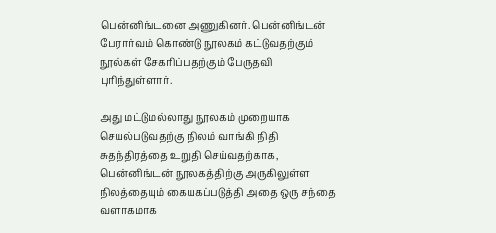பென்னிங்டனை அணுகினர். பென்னிங்டன் பேரார்வம் கொண்டு நூலகம் கட்டுவதற்கும் நூல்கள் சேகரிப்பதற்கும் பேருதவி புரிந்துள்ளார்.

அது மட்டுமல்லாது நூலகம் முறையாக செயல்படுவதற்கு நிலம் வாங்கி நிதி சுதந்திரத்தை உறுதி செய்வதற்காக, பென்னிங்டன் நூலகத்திற்கு அருகிலுள்ள நிலத்தையும் கையகப்படுத்தி அதை ஒரு சந்தை வளாகமாக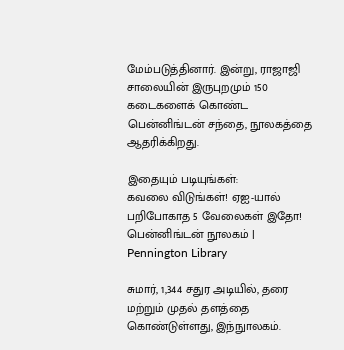மேம்படுத்தினார். இன்று, ராஜாஜி சாலையின் இருபுறமும் 150 கடைகளைக் கொண்ட பென்னிங்டன் சந்தை, நூலகத்தை ஆதரிக்கிறது.

இதையும் படியுங்கள்:
கவலை விடுங்கள்! ஏஐ-யால் பறிபோகாத 5 வேலைகள் இதோ!
பென்னிங்டன் நூலகம் | Pennington Library

சுமார், 1,344 சதுர அடியில், தரை மற்றும் முதல் தளத்தை கொண்டுள்ளது, இந்நுாலகம்.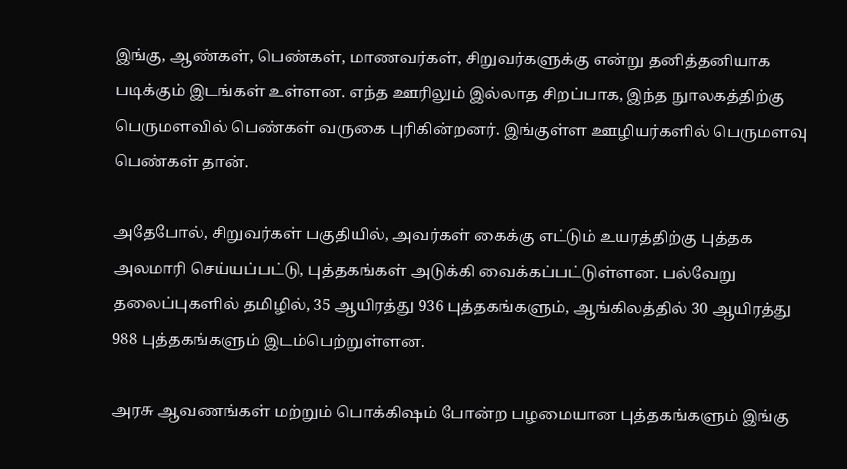இங்கு, ஆண்கள், பெண்கள், மாணவர்கள், சிறுவர்களுக்கு என்று தனித்தனியாக படிக்கும் இடங்கள் உள்ளன. எந்த ஊரிலும் இல்லாத சிறப்பாக, இந்த நுாலகத்திற்கு பெருமளவில் பெண்கள் வருகை புரிகின்றனர். இங்குள்ள ஊழியர்களில் பெருமளவு பெண்கள் தான்.

அதேபோல், சிறுவர்கள் பகுதியில், அவர்கள் கைக்கு எட்டும் உயரத்திற்கு புத்தக அலமாரி செய்யப்பட்டு, புத்தகங்கள் அடுக்கி வைக்கப்பட்டுள்ளன. பல்வேறு தலைப்புகளில் தமிழில், 35 ஆயிரத்து 936 புத்தகங்களும், ஆங்கிலத்தில் 30 ஆயிரத்து 988 புத்தகங்களும் இடம்பெற்றுள்ளன.

அரசு ஆவணங்கள் மற்றும் பொக்கிஷம் போன்ற பழமையான புத்தகங்களும் இங்கு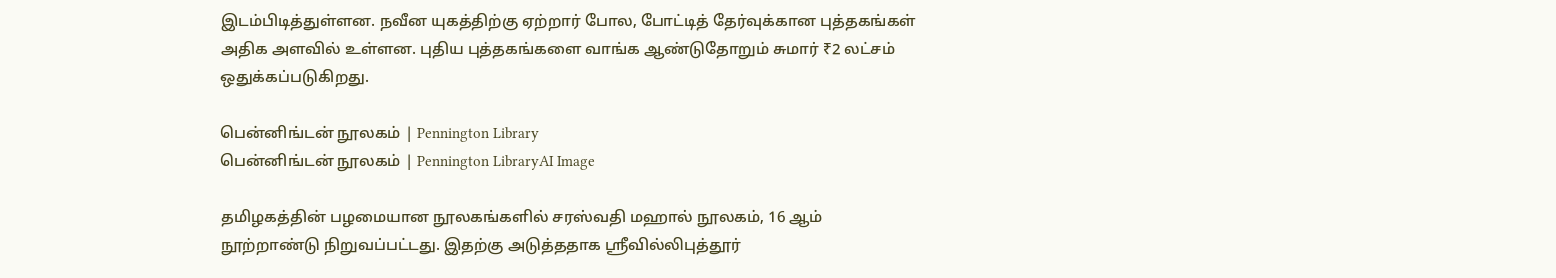இடம்பிடித்துள்ளன. நவீன யுகத்திற்கு ஏற்றார் போல, போட்டித் தேர்வுக்கான புத்தகங்கள் அதிக அளவில் உள்ளன. புதிய புத்தகங்களை வாங்க ஆண்டுதோறும் சுமார் ₹2 லட்சம் ஒதுக்கப்படுகிறது.

பென்னிங்டன் நூலகம் | Pennington Library
பென்னிங்டன் நூலகம் | Pennington LibraryAI Image

தமிழகத்தின் பழமையான நூலகங்களில் சரஸ்வதி மஹால் நூலகம், 16 ஆம் நூற்றாண்டு நிறுவப்பட்டது. இதற்கு அடுத்ததாக ஸ்ரீவில்லிபுத்தூர்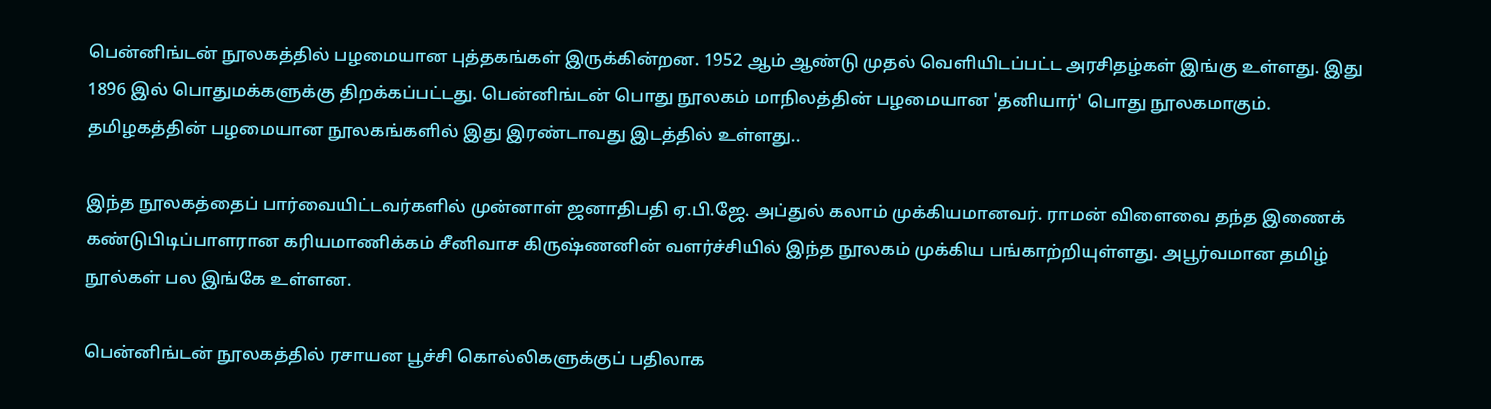பென்னிங்டன் நூலகத்தில் பழமையான புத்தகங்கள் இருக்கின்றன. 1952 ஆம் ஆண்டு முதல் வெளியிடப்பட்ட அரசிதழ்கள் இங்கு உள்ளது. இது 1896 இல் பொதுமக்களுக்கு திறக்கப்பட்டது. பென்னிங்டன் பொது நூலகம் மாநிலத்தின் பழமையான 'தனியார்' பொது நூலகமாகும். தமிழகத்தின் பழமையான நூலகங்களில் இது இரண்டாவது இடத்தில் உள்ளது..

இந்த நூலகத்தைப் பார்வையிட்டவர்களில் முன்னாள் ஜனாதிபதி ஏ.பி.ஜே. அப்துல் கலாம் முக்கியமானவர். ராமன் விளைவை தந்த இணைக் கண்டுபிடிப்பாளரான கரியமாணிக்கம் சீனிவாச கிருஷ்ணனின் வளர்ச்சியில் இந்த நூலகம் முக்கிய பங்காற்றியுள்ளது. அபூர்வமான தமிழ் நூல்கள் பல இங்கே உள்ளன.

பென்னிங்டன் நூலகத்தில் ரசாயன பூச்சி கொல்லிகளுக்குப் பதிலாக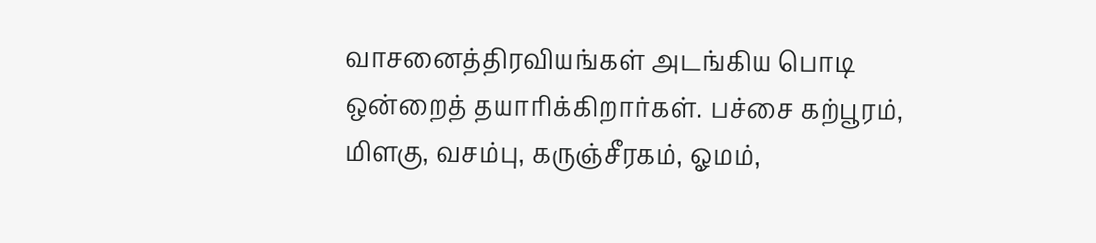வாசனைத்திரவியங்கள் அடங்கிய பொடி ஒன்றைத் தயாரிக்கிறார்கள். பச்சை கற்பூரம், மிளகு, வசம்பு, கருஞ்சீரகம், ஓமம்,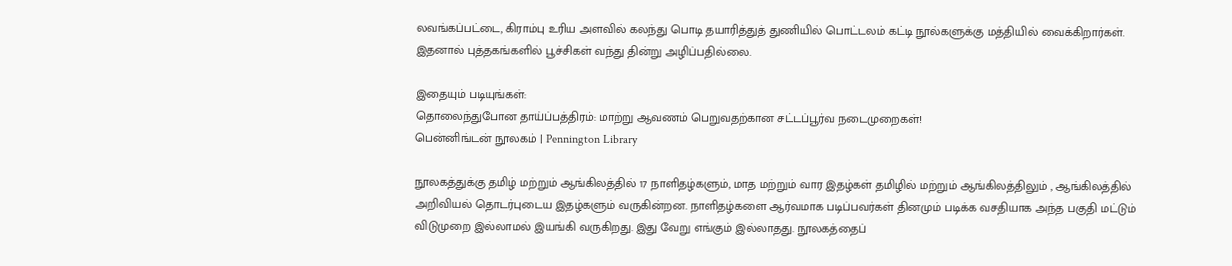லவங்கப்பட்டை, கிராம்பு உரிய அளவில் கலந்து பொடி தயாரித்துத் துணியில் பொட்டலம் கட்டி நூல்களுக்கு மத்தியில் வைக்கிறார்கள். இதனால் புத்தகங்களில் பூச்சிகள் வந்து தின்று அழிப்பதில்லை.

இதையும் படியுங்கள்:
தொலைந்துபோன தாய்ப்பத்திரம்: மாற்று ஆவணம் பெறுவதற்கான சட்டப்பூர்வ நடைமுறைகள்!
பென்னிங்டன் நூலகம் | Pennington Library

நூலகத்துக்கு தமிழ் மற்றும் ஆங்கிலத்தில் 17 நாளிதழ்களும், மாத மற்றும் வார இதழ்கள் தமிழில் மற்றும் ஆங்கிலத்திலும் , ஆங்கிலத்தில் அறிவியல் தொடர்புடைய இதழ்களும் வருகின்றன. நாளிதழ்களை ஆர்வமாக படிப்பவர்கள் தினமும் படிக்க வசதியாக அந்த பகுதி மட்டும் விடுமுறை இல்லாமல் இயங்கி வருகிறது. இது வேறு எங்கும் இல்லாதது. நூலகத்தைப்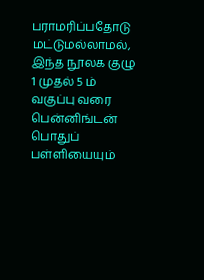பராமரிப்பதோடு மட்டுமல்லாமல், இந்த நூலக குழு 1 முதல் 5 ம் வகுப்பு வரை பென்னிங்டன் பொதுப் பள்ளியையும்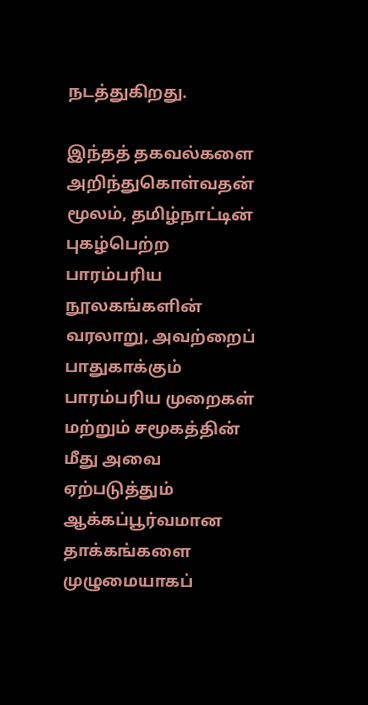நடத்துகிறது.

இந்தத் தகவல்களை அறிந்துகொள்வதன் மூலம், தமிழ்நாட்டின் புகழ்பெற்ற பாரம்பரிய நூலகங்களின் வரலாறு, அவற்றைப் பாதுகாக்கும் பாரம்பரிய முறைகள் மற்றும் சமூகத்தின் மீது அவை ஏற்படுத்தும் ஆக்கப்பூர்வமான தாக்கங்களை முழுமையாகப்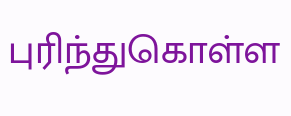புரிந்துகொள்ள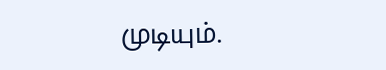முடியும்.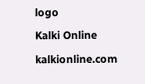logo
Kalki Online
kalkionline.com